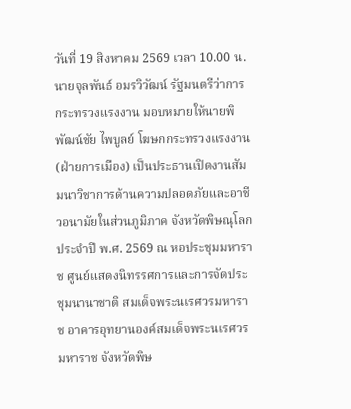วันที่ 19 สิงหาคม 2569 เวลา 10.00 น. นายจุลพันธ์ อมรวิวัฒน์ รัฐมนตรีว่าการกระทรวงแรงงาน มอบหมายให้นายพิพัฒน์ชัย ไพบูลย์ โฆษกกระทรวงแรงงาน (ฝ่ายการเมือง) เป็นประธานเปิดงานสัมมนาวิชาการด้านความปลอดภัยและอาชีวอนามัยในส่วนภูมิภาค จังหวัดพิษณุโลก ประจำปี พ.ศ. 2569 ณ หอประชุมมหาราช ศูนย์แสดงนิทรรศการและการจัดประชุมนานาชาติ สมเด็จพระนเรศวรมหาราช อาคารอุทยานองค์สมเด็จพระนเรศวรมหาราช จังหวัดพิษ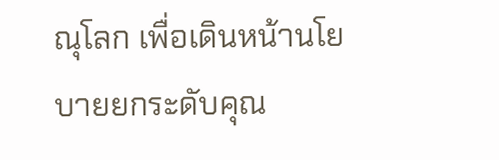ณุโลก เพื่อเดินหน้านโยบายยกระดับคุณ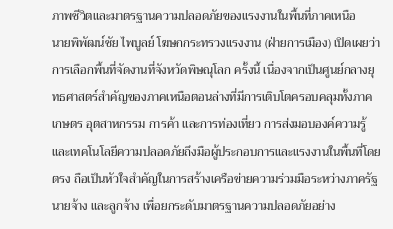ภาพชีวิตและมาตรฐานความปลอดภัยของแรงงานในพื้นที่ภาคเหนือ
นายพิพัฒน์ชัย ไพบูลย์ โฆษกกระทรวงแรงงาน (ฝ่ายการเมือง) เปิดเผยว่า การเลือกพื้นที่จัดงานที่จังหวัดพิษณุโลก ครั้งนี้ เนื่องจากเป็นศูนย์กลางยุทธศาสตร์สำคัญของภาคเหนือตอนล่างที่มีการเติบโตครอบคลุมทั้งภาคเกษตร อุตสาหกรรม การค้า และการท่องเที่ยว การส่งมอบองค์ความรู้และเทคโนโลยีความปลอดภัยถึงมือผู้ประกอบการและแรงงานในพื้นที่โดยตรง ถือเป็นหัวใจสำคัญในการสร้างเครือข่ายความร่วมมือระหว่างภาครัฐ นายจ้าง และลูกจ้าง เพื่อยกระดับมาตรฐานความปลอดภัยอย่าง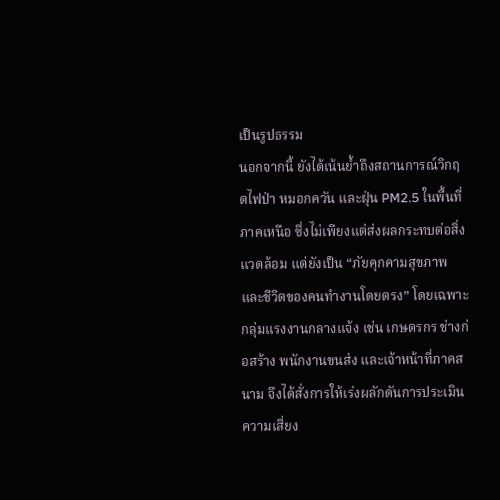เป็นรูปธรรม
นอกจากนี้ ยังได้เน้นย้ำถึงสถานการณ์วิกฤตไฟป่า หมอกควัน และฝุ่น PM2.5 ในพื้นที่ภาคเหนือ ซึ่งไม่เพียงแต่ส่งผลกระทบต่อสิ่งแวดล้อม แต่ยังเป็น “ภัยคุกคามสุขภาพและชีวิตของคนทำงานโดยตรง” โดยเฉพาะกลุ่มแรงงานกลางแจ้ง เช่น เกษตรกร ช่างก่อสร้าง พนักงานขนส่ง และเจ้าหน้าที่ภาคสนาม จึงได้สั่งการให้เร่งผลักดันการประเมินความเสี่ยง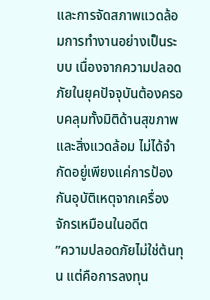และการจัดสภาพแวดล้อมการทำงานอย่างเป็นระบบ เนื่องจากความปลอดภัยในยุคปัจจุบันต้องครอบคลุมทั้งมิติด้านสุขภาพและสิ่งแวดล้อม ไม่ได้จำกัดอยู่เพียงแค่การป้องกันอุบัติเหตุจากเครื่องจักรเหมือนในอดีต
”ความปลอดภัยไม่ใช่ต้นทุน แต่คือการลงทุน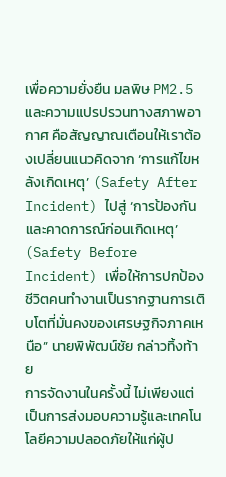เพื่อความยั่งยืน มลพิษ PM2.5 และความแปรปรวนทางสภาพอากาศ คือสัญญาณเตือนให้เราต้องเปลี่ยนแนวคิดจาก ‘การแก้ไขหลังเกิดเหตุ’ (Safety After Incident) ไปสู่ ‘การป้องกันและคาดการณ์ก่อนเกิดเหตุ’ (Safety Before Incident) เพื่อให้การปกป้องชีวิตคนทำงานเป็นรากฐานการเติบโตที่มั่นคงของเศรษฐกิจภาคเหนือ” นายพิพัฒน์ชัย กล่าวทิ้งท้าย
การจัดงานในครั้งนี้ ไม่เพียงแต่เป็นการส่งมอบความรู้และเทคโนโลยีความปลอดภัยให้แก่ผู้ป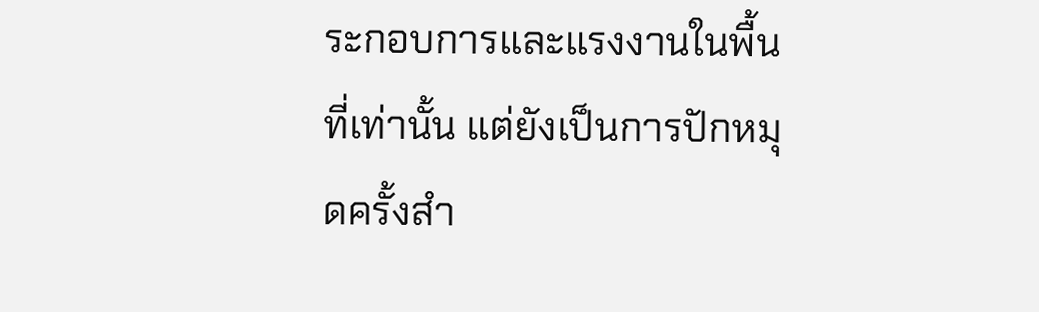ระกอบการและแรงงานในพื้นที่เท่านั้น แต่ยังเป็นการปักหมุดครั้งสำ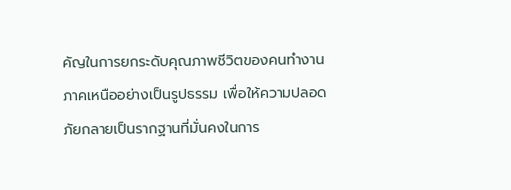คัญในการยกระดับคุณภาพชีวิตของคนทำงานภาคเหนืออย่างเป็นรูปธรรม เพื่อให้ความปลอดภัยกลายเป็นรากฐานที่มั่นคงในการ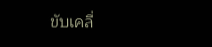ขับเคลื่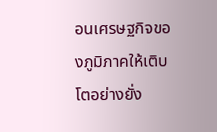อนเศรษฐกิจของภูมิภาคให้เติบโตอย่างยั่ง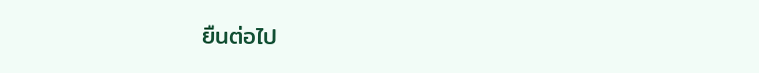ยืนต่อไป